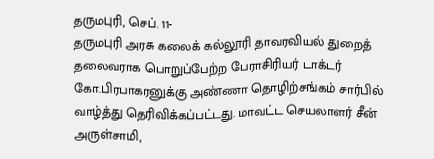தருமபுரி, செப். 11-
தருமபுரி அரசு கலைக் கல்லூரி தாவரவியல் துறைத் தலைவராக பொறுப்பேற்ற பேராசிரியர் டாக்டர் கோ.பிரபாகரனுக்கு அண்ணா தொழிற்சங்கம் சார்பில் வாழ்த்து தெரிவிக்கப்பட்டது. மாவட்ட செயலாளர் சீன் அருள்சாமி,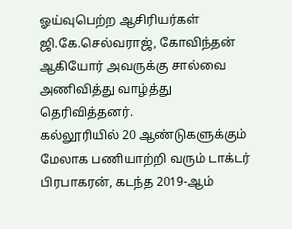ஓய்வுபெற்ற ஆசிரியர்கள் ஜி.கே.செல்வராஜ், கோவிந்தன் ஆகியோர் அவருக்கு சால்வை அணிவித்து வாழ்த்து தெரிவித்தனர்.
கல்லூரியில் 20 ஆண்டுகளுக்கும் மேலாக பணியாற்றி வரும் டாக்டர் பிரபாகரன், கடந்த 2019-ஆம்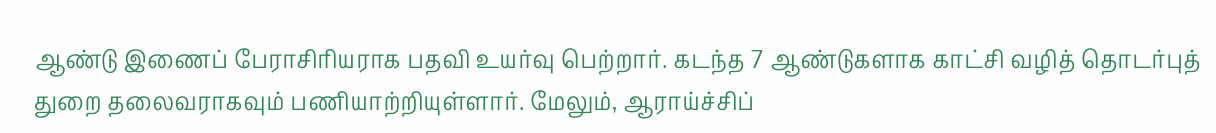ஆண்டு இணைப் பேராசிரியராக பதவி உயர்வு பெற்றார். கடந்த 7 ஆண்டுகளாக காட்சி வழித் தொடர்புத் துறை தலைவராகவும் பணியாற்றியுள்ளார். மேலும், ஆராய்ச்சிப்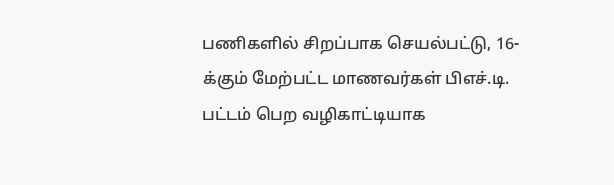பணிகளில் சிறப்பாக செயல்பட்டு, 16-க்கும் மேற்பட்ட மாணவர்கள் பிஎச்.டி. பட்டம் பெற வழிகாட்டியாக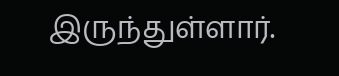இருந்துள்ளார்.